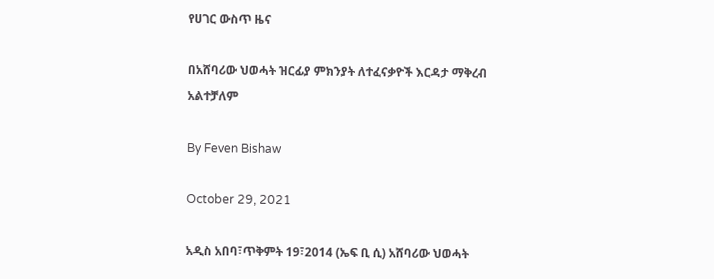የሀገር ውስጥ ዜና

በአሸባሪው ህወሓት ዝርፊያ ምክንያት ለተፈናቃዮች እርዳታ ማቅረብ አልተቻለም

By Feven Bishaw

October 29, 2021

አዲስ አበባ፣ጥቅምት 19፣2014 (ኤፍ ቢ ሲ) አሸባሪው ህወሓት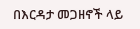በእርዳታ መጋዘኖች ላይ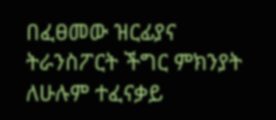በፈፀመው ዝርፊያና ትራንስፖርት ችግር ምክንያት ለሁሉም ተፈናቃይ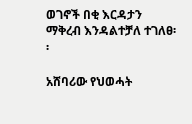ወገኖች በቂ እርዳታን ማቅረብ እንዳልተቻለ ተገለፀ፡፡

አሸባሪው የህወሓት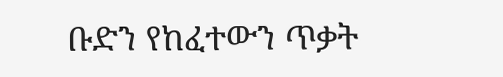ቡድን የከፈተውን ጥቃት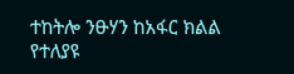ተከትሎ ንፁሃን ከአፋር ክልል የተለያዩ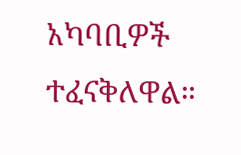አካባቢዎች ተፈናቅለዋል።